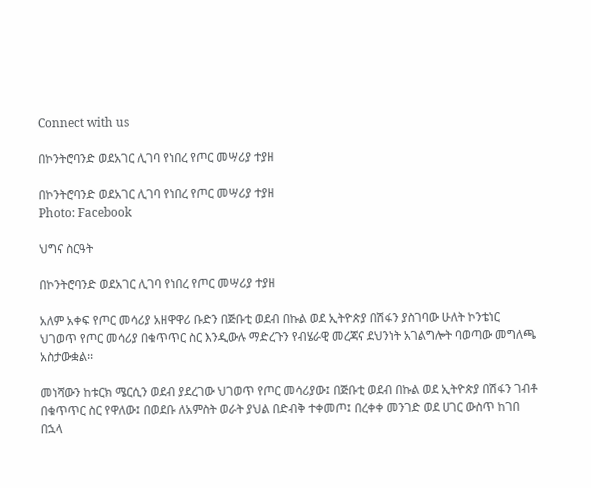Connect with us

በኮንትሮባንድ ወደአገር ሊገባ የነበረ የጦር መሣሪያ ተያዘ

በኮንትሮባንድ ወደአገር ሊገባ የነበረ የጦር መሣሪያ ተያዘ
Photo: Facebook

ህግና ስርዓት

በኮንትሮባንድ ወደአገር ሊገባ የነበረ የጦር መሣሪያ ተያዘ

አለም አቀፍ የጦር መሳሪያ አዘዋዋሪ ቡድን በጅቡቲ ወደብ በኩል ወደ ኢትዮጵያ በሽፋን ያስገባው ሁለት ኮንቴነር ህገወጥ የጦር መሳሪያ በቁጥጥር ስር እንዲውሉ ማድረጉን የብሄራዊ መረጃና ደህንነት አገልግሎት ባወጣው መግለጫ አስታውቋል፡፡

መነሻውን ከቱርክ ሜርሲን ወደብ ያደረገው ህገወጥ የጦር መሳሪያው፤ በጅቡቲ ወደብ በኩል ወደ ኢትዮጵያ በሽፋን ገብቶ በቁጥጥር ስር የዋለው፤ በወደቡ ለአምስት ወራት ያህል በድብቅ ተቀመጦ፤ በረቀቀ መንገድ ወደ ሀገር ውስጥ ከገበ በኋላ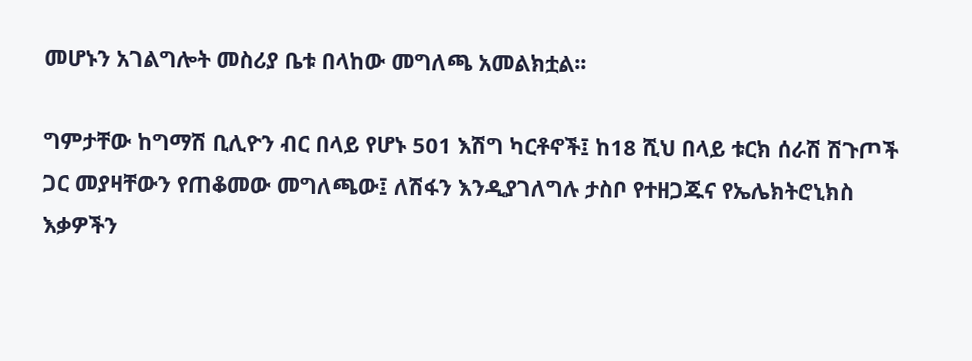መሆኑን አገልግሎት መስሪያ ቤቱ በላከው መግለጫ አመልክቷል፡፡

ግምታቸው ከግማሽ ቢሊዮን ብር በላይ የሆኑ 501 እሽግ ካርቶኖች፤ ከ18 ሺህ በላይ ቱርክ ሰራሽ ሽጉጦች ጋር መያዛቸውን የጠቆመው መግለጫው፤ ለሽፋን እንዲያገለግሉ ታስቦ የተዘጋጁና የኤሌክትሮኒክስ እቃዎችን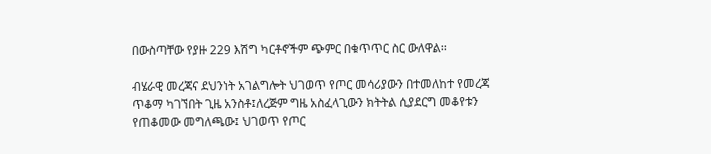በውስጣቸው የያዙ 229 እሽግ ካርቶኖችም ጭምር በቁጥጥር ስር ውለዋል፡፡

ብሄራዊ መረጃና ደህንነት አገልግሎት ህገወጥ የጦር መሳሪያውን በተመለከተ የመረጃ ጥቆማ ካገኘበት ጊዜ አንስቶ፤ለረጅም ግዜ አስፈላጊውን ክትትል ሲያደርግ መቆየቱን የጠቆመው መግለጫው፤ ህገወጥ የጦር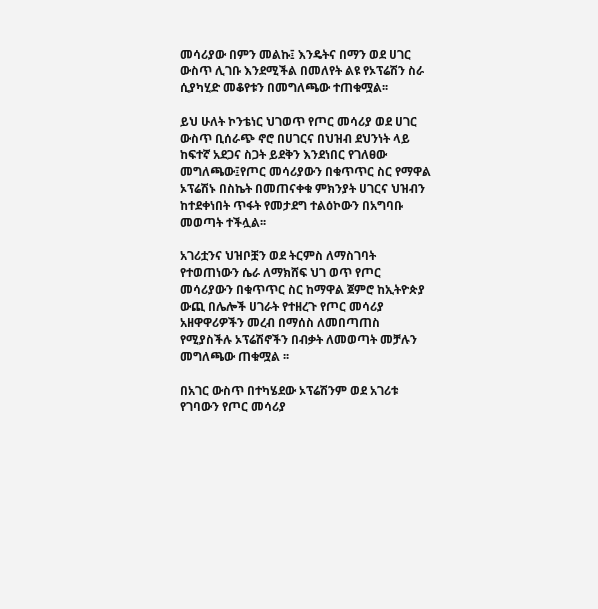መሳሪያው በምን መልኩ፤ እንዴትና በማን ወደ ሀገር ውስጥ ሊገቡ እንደሚችል በመለየት ልዩ የኦፕሬሽን ስራ ሲያካሂድ መቆየቱን በመግለጫው ተጠቁሟል፡፡

ይህ ሁለት ኮንቴነር ህገወጥ የጦር መሳሪያ ወደ ሀገር ውስጥ ቢሰራጭ ኖሮ በሀገርና በህዝብ ደህንነት ላይ ከፍተኛ አደጋና ስጋት ይደቅን እንደነበር የገለፀው መግለጫው፤የጦር መሳሪያውን በቁጥጥር ስር የማዋል ኦፕሬሽኑ በስኬት በመጠናቀቁ ምክንያት ሀገርና ህዝብን ከተደቀነበት ጥፋት የመታደግ ተልዕኮውን በአግባቡ መወጣት ተችሏል፡፡

አገሪቷንና ህዝቦቿን ወደ ትርምስ ለማስገባት የተወጠነውን ሴራ ለማክሸፍ ህገ ወጥ የጦር መሳሪያውን በቁጥጥር ስር ከማዋል ጀምሮ ከኢትዮጵያ ውጪ በሌሎች ሀገራት የተዘረጉ የጦር መሳሪያ አዘዋዋሪዎችን መረብ በማሰስ ለመበጣጠስ የሚያስችሉ ኦፕሬሽኖችን በብቃት ለመወጣት መቻሉን መግለጫው ጠቁሟል ፡፡

በአገር ውስጥ በተካሄደው ኦፕሬሽንም ወደ አገሪቱ የገባውን የጦር መሳሪያ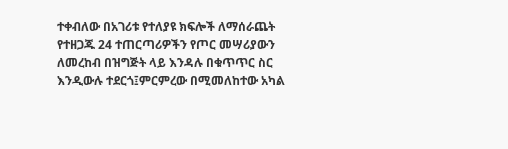ተቀብለው በአገሪቱ የተለያዩ ክፍሎች ለማሰራጨት የተዘጋጁ 24 ተጠርጣሪዎችን የጦር መሣሪያውን ለመረከብ በዝግጅት ላይ እንዳሉ በቁጥጥር ስር እንዲውሉ ተደርጎ፤ምርምረው በሚመለከተው አካል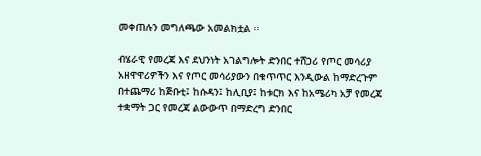መቀጠሉን መግለጫው አመልክቷል ፡፡

ብሄራዊ የመረጃ እና ደህንነት አገልግሎት ድንበር ተሸጋሪ የጦር መሳሪያ አዘዋዋሪዎችን እና የጦር መሳሪያውን በቁጥጥር እንዲውል ከማድረጉም በተጨማሪ ከጅቡቲ፤ ከሱዳን፤ ከሊቢያ፤ ከቱርክ እና ከአሜሪካ አቻ የመረጃ ተቋማት ጋር የመረጃ ልውውጥ በማድረግ ድንበር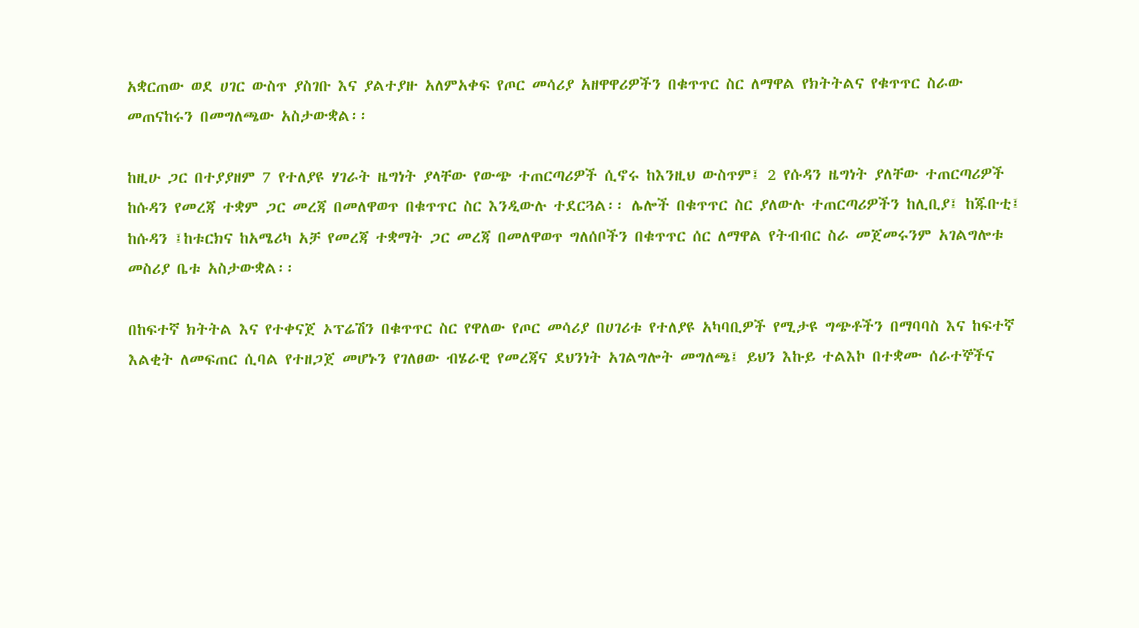አቋርጠው ወደ ሀገር ውስጥ ያስገቡ እና ያልተያዙ አለምአቀፍ የጦር መሳሪያ አዘዋዋሪዎችን በቁጥጥር ስር ለማዋል የክትትልና የቁጥጥር ስራው መጠናከሩን በመግለጫው አስታውቋል፡፡

ከዚሁ ጋር በተያያዘም 7 የተለያዩ ሃገራት ዜግነት ያላቸው የውጭ ተጠርጣሪዎች ሲኖሩ ከእንዚህ ውስጥም፤ 2 የሱዳን ዜግነት ያለቸው ተጠርጣሪዎች ከሱዳን የመረጃ ተቋም ጋር መረጃ በመለዋወጥ በቁጥጥር ስር እንዲውሉ ተደርጓል፡፡ ሌሎች በቁጥጥር ስር ያለውሉ ተጠርጣሪዎችን ከሊቢያ፤ ከጁቡቲ፤ ከሱዳን ፤ከቱርክና ከአሜሪካ አቻ የመረጃ ተቋማት ጋር መረጃ በመለዋወጥ ግለሰቦችን በቁጥጥር ሰር ለማዋል የትብብር ስራ መጀመሩንም አገልግሎቱ መስሪያ ቤቱ አስታውቋል፡፡

በከፍተኛ ክትትል እና የተቀናጀ ኦፕሬሽን በቁጥጥር ስር የዋለው የጦር መሳሪያ በሀገሪቱ የተለያዩ አካባቢዎች የሚታዩ ግጭቶችን በማባባስ እና ከፍተኛ እልቂት ለመፍጠር ሲባል የተዘጋጀ መሆኑን የገለፀው ብሄራዊ የመረጃና ደህንነት አገልግሎት መግለጫ፤ ይህን እኩይ ተልእኮ በተቋሙ ሰራተኞችና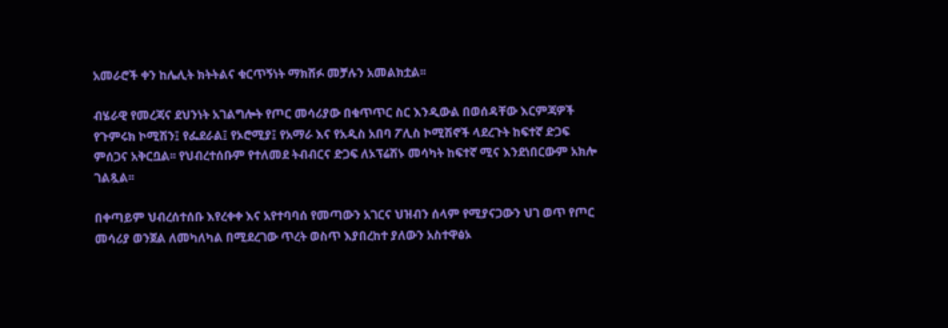አመራሮች ቀን ከሌሊት ክትትልና ቁርጥኝነት ማክሸፉ መቻሉን አመልክቷል፡፡

ብሄራዊ የመረጃና ደህንነት አገልግሎት የጦር መሳሪያው በቁጥጥር ስር እንዲውል በወሰዳቸው እርምጃዎች የጉምሩክ ኮሚሽን፤ የፌደራል፤ የኦሮሚያ፤ የአማራ እና የአዲስ አበባ ፖሊስ ኮሚሽኖች ላደረጉት ከፍተኛ ድጋፍ ምሰጋና አቅርቧል፡፡ የህብረተሰቡም የተለመደ ትብብርና ድጋፍ ለኦፕሬሽኑ መሳካት ከፍተኛ ሚና እንደነበርውም አክሎ ገልጿል፡፡

በቀጣይም ህብረሰተሰቡ እየረቀቀ እና አየተባባሰ የመጣውን አገርና ህዝብን ሰላም የሚያናጋውን ህገ ወጥ የጦር መሳሪያ ወንጀል ለመካለካል በሚደረገው ጥረት ወስጥ እያበረከተ ያለውን አስተዋፅኦ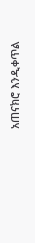አጠናክሮ እንዲቀጥል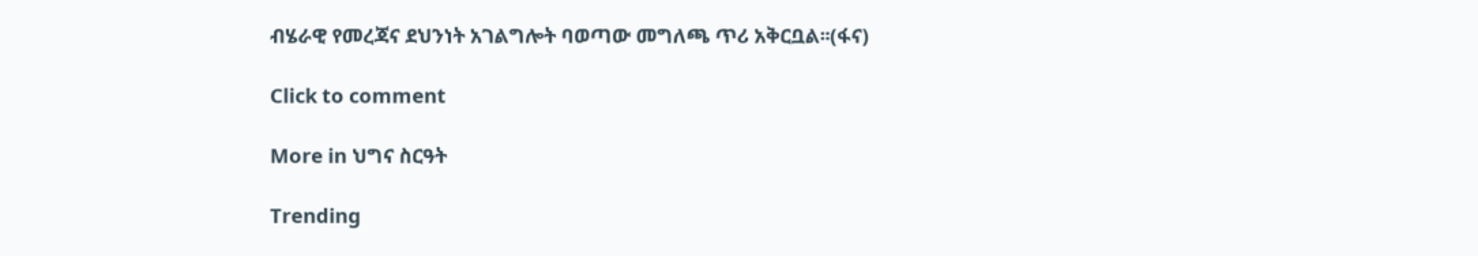ብሄራዊ የመረጃና ደህንነት አገልግሎት ባወጣው መግለጫ ጥሪ አቅርቧል፡፡(ፋና)

Click to comment

More in ህግና ስርዓት

Trending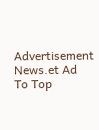Advertisement News.et Ad
To Top